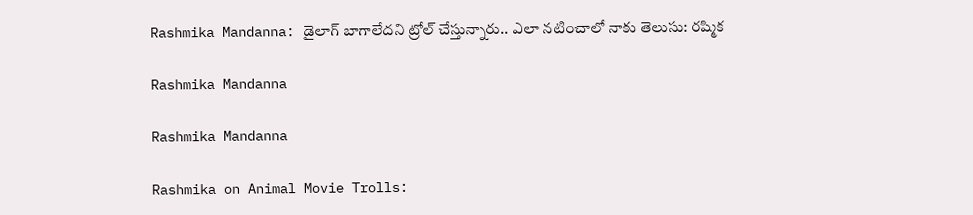Rashmika Mandanna: డైలాగ్‌ బాగాలేదని ట్రోల్ చేస్తున్నారు.. ఎలా నటించాలో నాకు తెలుసు: రష్మిక

Rashmika Mandanna

Rashmika Mandanna

Rashmika on Animal Movie Trolls: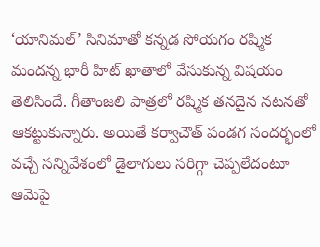‘యానిమల్‌’ సినిమాతో కన్నడ సోయగం రష్మిక మందన్న భారీ హిట్ ఖాతాలో వేసుకున్న విషయం తెలిసిందే. గీతాంజలి పాత్రలో రష్మిక తనదైన నటనతో ఆకట్టుకున్నారు. అయితే కర్వాచౌత్‌ పండగ సందర్భంలో వచ్చే సన్నివేశంలో డైలాగులు సరిగ్గా చెప్పలేదంటూ ఆమెపై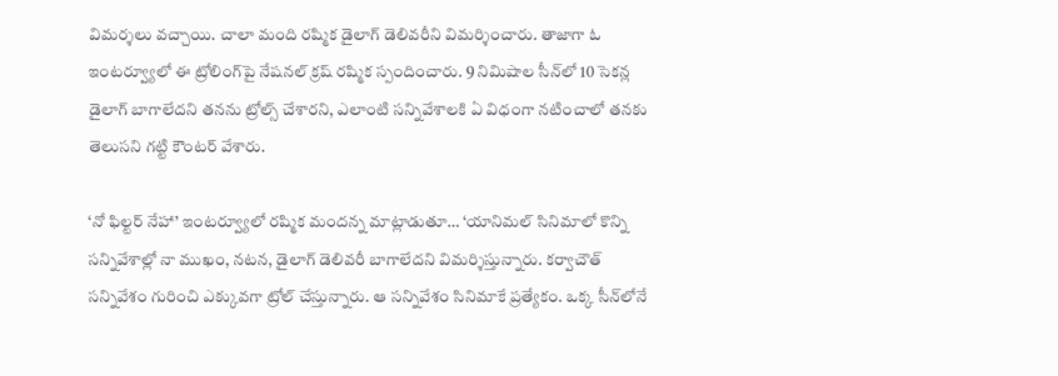విమర్శలు వచ్చాయి. చాలా మంది రష్మిక డైలాగ్ డెలివరీని విమర్శించారు. తాజాగా ఓ ఇంటర్వ్యూలో ఈ ట్రోలింగ్‌పై నేషనల్ క్రష్ రష్మిక స్పందించారు. 9 నిమిషాల సీన్‌లో 10 సెకన్ల డైలాగ్‌ బాగాలేదని తనను ట్రోల్స్‌ చేశారని, ఎలాంటి సన్నివేశాలకి ఏ విధంగా నటించాలో తనకు తెలుసని గట్టి కౌంటర్ వేశారు.

‘నో ఫిల్టర్ నేహా’ ఇంటర్వ్యూలో రష్మిక మందన్న మాట్లాడుతూ… ‘యానిమల్‌ సినిమాలో కొన్ని సన్నివేశాల్లో నా ముఖం, నటన, డైలాగ్‌ డెలివరీ బాగాలేదని విమర్శిస్తున్నారు. కర్వాచౌత్‌ సన్నివేశం గురించి ఎక్కువగా ట్రోల్ చేస్తున్నారు. ఆ సన్నివేశం సినిమాకే ప్రత్యేకం. ఒక్క సీన్‌లోనే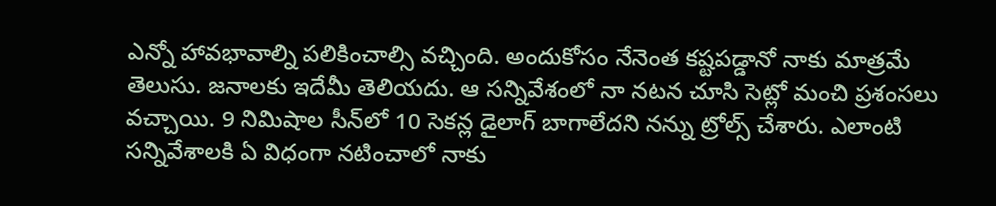ఎన్నో హావభావాల్ని పలికించాల్సి వచ్చింది. అందుకోసం నేనెంత కష్టపడ్డానో నాకు మాత్రమే తెలుసు. జనాలకు ఇదేమీ తెలియదు. ఆ సన్నివేశంలో నా నటన చూసి సెట్లో మంచి ప్రశంసలు వచ్చాయి. 9 నిమిషాల సీన్‌లో 10 సెకన్ల డైలాగ్‌ బాగాలేదని నన్ను ట్రోల్స్‌ చేశారు. ఎలాంటి సన్నివేశాలకి ఏ విధంగా నటించాలో నాకు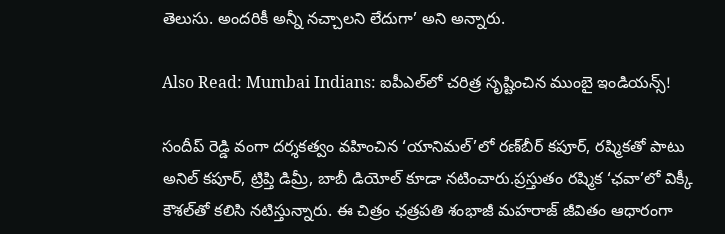తెలుసు. అందరికీ అన్నీ నచ్చాలని లేదుగా’ అని అన్నారు.

Also Read: Mumbai Indians: ఐపీఎల్‌లో చరిత్ర సృష్టించిన ముంబై ఇండియన్స్!

సందీప్ రెడ్డి వంగా దర్శకత్వం వహించిన ‘యానిమల్’లో రణ్‌బీర్ కపూర్, రష్మికతో పాటు అనిల్ కపూర్, ట్రిప్తి డిమ్రీ, బాబీ డియోల్ కూడా నటించారు.ప్రస్తుతం రష్మిక ‘ఛవా’లో విక్కీ కౌశల్‌తో కలిసి నటిస్తున్నారు. ఈ చిత్రం ఛత్రపతి శంభాజీ మహరాజ్ జీవితం ఆధారంగా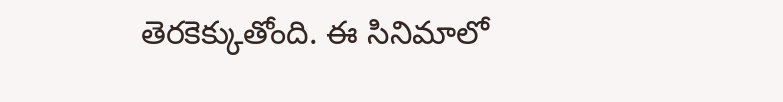తెరకెక్కుతోంది. ఈ సినిమాలో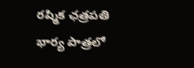రష్మిక ఛత్రపతి భార్య పాత్రలో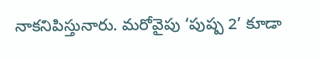నాకనిపిస్తునారు. మరోవైపు ‘పుష్ప 2’ కూడా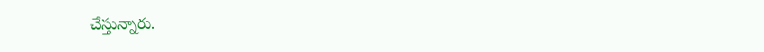చేస్తున్నారు.